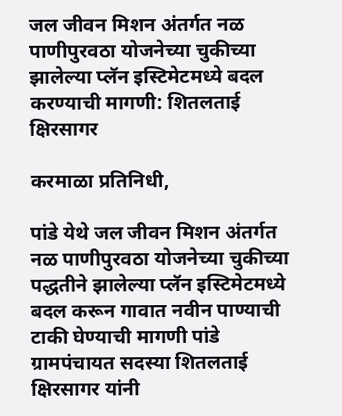जल जीवन मिशन अंतर्गत नळ पाणीपुरवठा योजनेच्या चुकीच्या  झालेल्या प्लॅन इस्टिमेटमध्ये बदल करण्याची मागणी: शितलताई क्षिरसागर

करमाळा प्रतिनिधी,

पांडे येथे जल जीवन मिशन अंतर्गत नळ पाणीपुरवठा योजनेच्या चुकीच्या पद्धतीने झालेल्या प्लॅन इस्टिमेटमध्ये  बदल करून गावात नवीन पाण्याची टाकी घेण्याची मागणी पांडे ग्रामपंचायत सदस्या शितलताई क्षिरसागर यांनी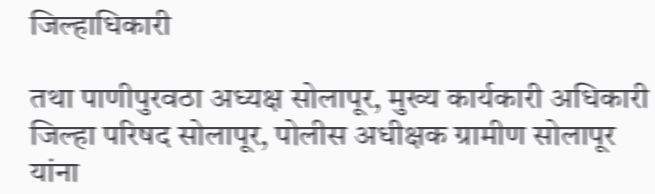जिल्हाधिकारी

तथा पाणीपुरवठा अध्यक्ष सोलापूर, मुख्य कार्यकारी अधिकारी जिल्हा परिषद सोलापूर, पोलीस अधीक्षक ग्रामीण सोलापूर यांना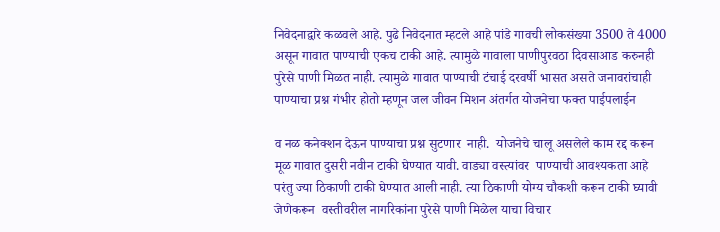निवेदनाद्वारे कळवले आहे. पुढे निवेदनात म्हटले आहे पांडे गावची लोकसंख्या 3500 ते 4000 असून गावात पाण्याची एकच टाकी आहे. त्यामुळे गावाला पाणीपुरवठा दिवसाआड करुनही पुरेसे पाणी मिळत नाही. त्यामुळे गावात पाण्याची टंचाई दरवर्षी भासत असते जनावरांचाही पाण्याचा प्रश्न गंभीर होतो म्हणून जल जीवन मिशन अंतर्गत योजनेचा फक्त पाईपलाईन

व नळ कनेक्शन देऊन पाण्याचा प्रश्न सुटणार  नाही.  योजनेचे चालू असलेले काम रद्द करून मूळ गावात दुसरी नवीन टाकी घेण्यात यावी. वाड्या वस्त्यांवर  पाण्याची आवश्यकता आहे परंतु ज्या ठिकाणी टाकी घेण्यात आली नाही. त्या ठिकाणी योग्य चौकशी करून टाकी घ्यावी जेणेकरून  वस्तीवरील नागरिकांना पुरेसे पाणी मिळेल याचा विचार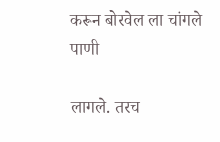करून बोरवेल ला चांगले पाणी

लागले. तरच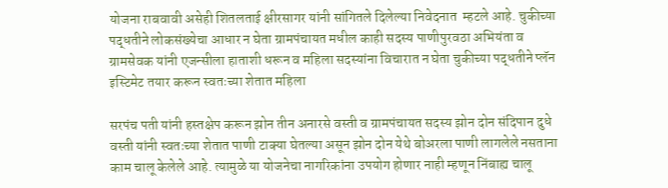योजना राबवावी असेही शितलताई क्षीरसागर यांनी सांगितले दिलेल्या निवेदनात  म्हटले आहे. चुकीच्या पद्धतीने लोकसंख्येचा आधार न घेता ग्रामपंचायत मधील काही सदस्य पाणीपुरवठा अभियंता व ग्रामसेवक यांनी एजन्सीला हाताशी धरून व महिला सदस्यांना विचारात न घेता चुकीच्या पद्धतीने प्लॅन इस्टिमेट तयार करून स्वतःच्या शेतात महिला

सरपंच पती यांनी हस्तक्षेप करून झोन तीन अनारसे वस्ती व ग्रामपंचायत सदस्य झोन दोन संदिपान दुधे वस्ती यांनी स्वतःच्या शेतात पाणी टाक्या घेतल्या असून झोन दोन येथे बोअरला पाणी लागलेले नसताना काम चालू केलेले आहे. त्यामुळे या योजनेचा नागरिकांना उपयोग होणार नाही म्हणून निंबाह्य चालू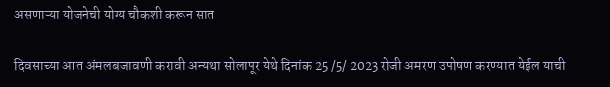असणाऱ्या योजनेची योग्य चौकशी करून सात

दिवसाच्या आत अंमलबजावणी करावी अन्यथा सोलापूर येथे दिनांक 25 /5/ 2023 रोजी अमरण उपोषण करण्यात येईल याची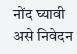नोंद घ्यावी  असे निवेदन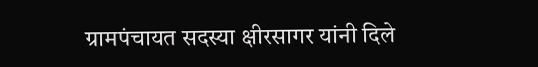ग्रामपंचायत सदस्या क्षीरसागर यांनी दिले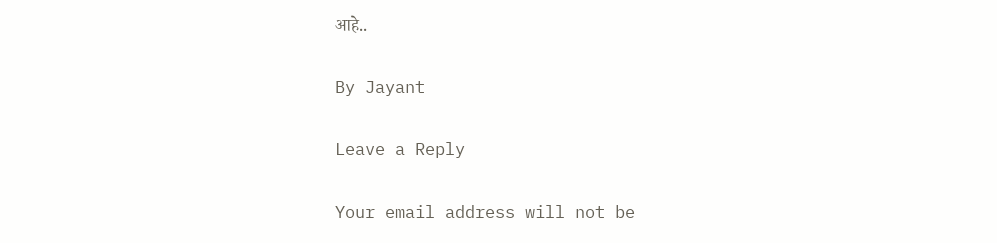आहे..

By Jayant

Leave a Reply

Your email address will not be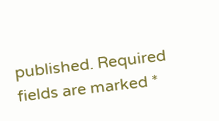published. Required fields are marked *